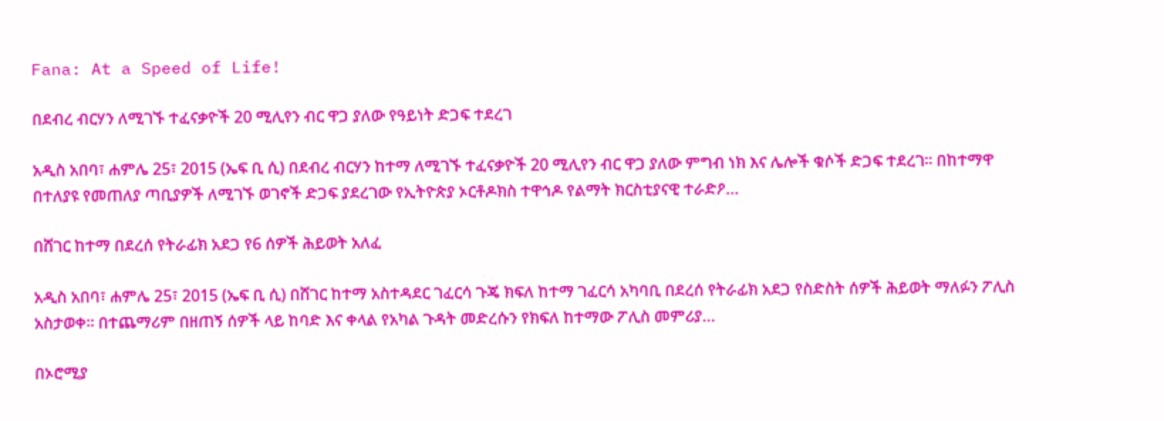Fana: At a Speed of Life!

በደብረ ብርሃን ለሚገኙ ተፈናቃዮች 20 ሚሊየን ብር ዋጋ ያለው የዓይነት ድጋፍ ተደረገ

አዲስ አበባ፣ ሐምሌ 25፣ 2015 (ኤፍ ቢ ሲ) በደብረ ብርሃን ከተማ ለሚገኙ ተፈናቃዮች 20 ሚሊየን ብር ዋጋ ያለው ምግብ ነክ እና ሌሎች ቁሶች ድጋፍ ተደረገ፡፡ በከተማዋ በተለያዩ የመጠለያ ጣቢያዎች ለሚገኙ ወገኖች ድጋፍ ያደረገው የኢትዮጵያ ኦርቶዶክስ ተዋኅዶ የልማት ክርስቲያናዊ ተራድዖ…

በሸገር ከተማ በደረሰ የትራፊክ አደጋ የ6 ሰዎች ሕይወት አለፈ

አዲስ አበባ፣ ሐምሌ 25፣ 2015 (ኤፍ ቢ ሲ) በሸገር ከተማ አስተዳደር ገፈርሳ ጉጄ ክፍለ ከተማ ገፈርሳ አካባቢ በደረሰ የትራፊክ አደጋ የስድስት ሰዎች ሕይወት ማለፉን ፖሊስ አስታወቀ፡፡ በተጨማሪም በዘጠኝ ሰዎች ላይ ከባድ እና ቀላል የአካል ጉዳት መድረሱን የክፍለ ከተማው ፖሊስ መምሪያ…

በኦሮሚያ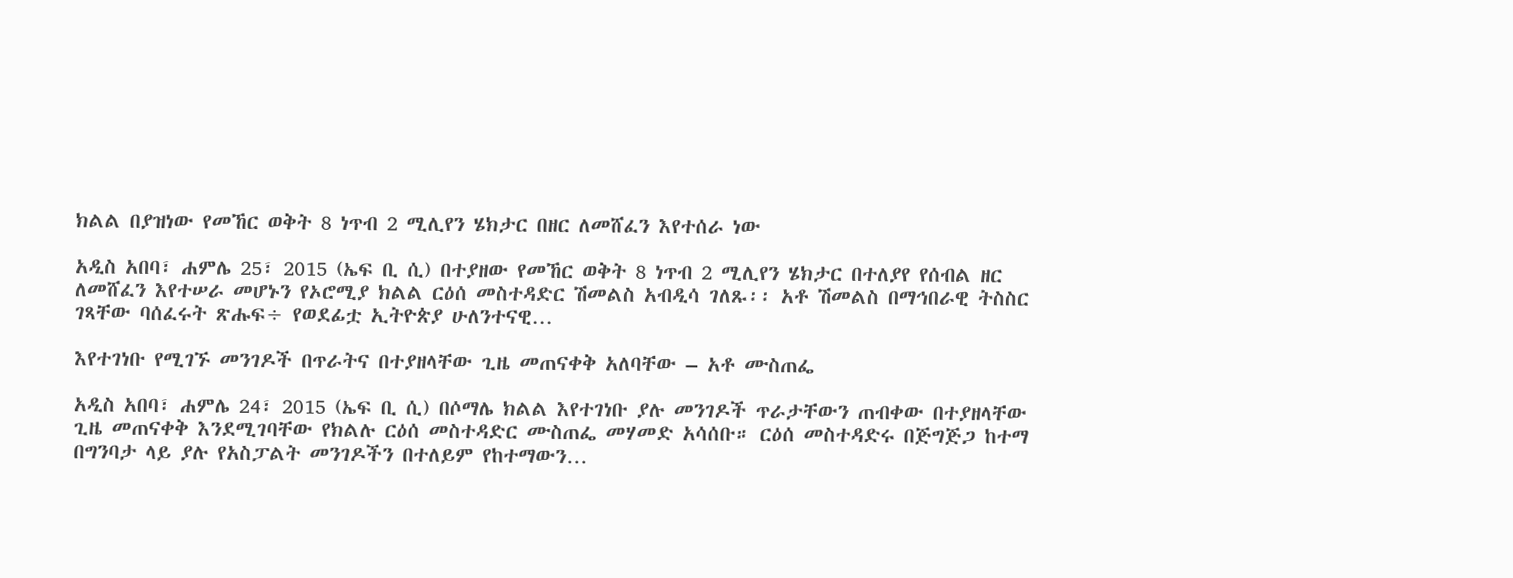ክልል በያዝነው የመኸር ወቅት 8 ነጥብ 2 ሚሊየን ሄክታር በዘር ለመሸፈን እየተሰራ ነው

አዲስ አበባ፣ ሐምሌ 25፣ 2015 (ኤፍ ቢ ሲ) በተያዘው የመኸር ወቅት 8 ነጥብ 2 ሚሊየን ሄክታር በተለያየ የሰብል ዘር ለመሸፈን እየተሠራ መሆኑን የኦሮሚያ ክልል ርዕሰ መስተዳድር ሽመልስ አብዲሳ ገለጹ፡፡ አቶ ሽመልስ በማኅበራዊ ትስስር ገጻቸው ባሰፈሩት ጽሑፍ÷ የወደፊቷ ኢትዮጵያ ሁለንተናዊ…

እየተገነቡ የሚገኙ መንገዶች በጥራትና በተያዘላቸው ጊዜ መጠናቀቅ አለባቸው – አቶ ሙስጠፌ

አዲስ አበባ፣ ሐምሌ 24፣ 2015 (ኤፍ ቢ ሲ) በሶማሌ ክልል እየተገነቡ ያሉ መንገዶች ጥራታቸውን ጠብቀው በተያዘላቸው ጊዜ መጠናቀቅ እንደሚገባቸው የክልሉ ርዕሰ መስተዳድር ሙስጠፌ መሃመድ አሳሰቡ። ርዕሰ መስተዳድሩ በጅግጅጋ ከተማ በግንባታ ላይ ያሉ የአስፓልት መንገዶችን በተለይም የከተማውን…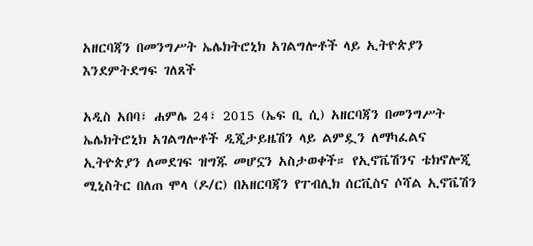አዘርባጃን በመንግሥት ኤሌክትሮኒክ አገልግሎቶች ላይ ኢትዮጵያን እንደምትደግፍ ገለጸች

አዲስ አበባ፣ ሐምሌ 24፣ 2015 (ኤፍ ቢ ሲ) አዘርባጃን በመንግሥት ኤሌክትሮኒክ አገልግሎቶች ዲጂታይዜሽን ላይ ልምዷን ለማካፈልና ኢትዮጵያን ለመደገፍ ዝግጁ መሆኗን አስታወቀች። የኢኖቬሽንና ቴክኖሎጂ ሚኒስትር በለጠ ሞላ (ዶ/ር) በአዘርባጃን የፐብሊክ ሰርቪስና ሶሻል ኢኖቬሽን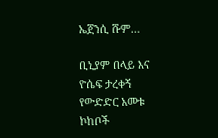ኤጀንሲ ሹም…

ቢኒያም በላይ እና ዮሴፍ ታረቀኝ የውድድር አመቱ ኮከቦች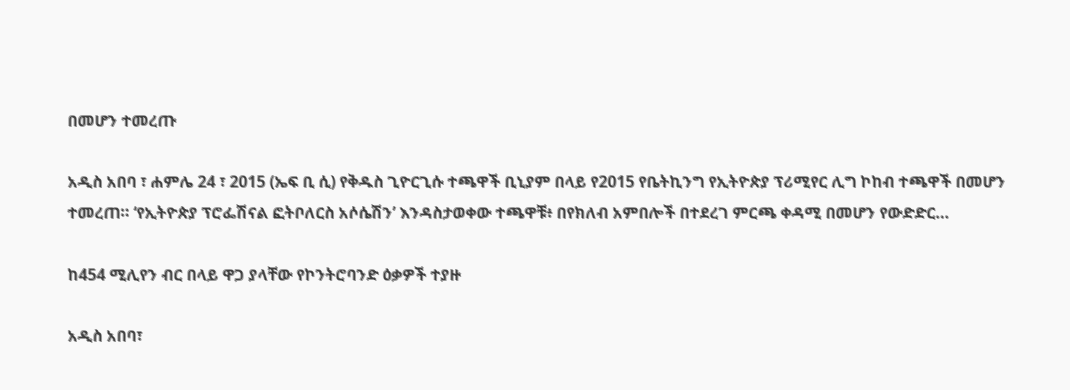በመሆን ተመረጡ

አዲስ አበባ ፣ ሐምሌ 24 ፣ 2015 (ኤፍ ቢ ሲ) የቅዱስ ጊዮርጊሱ ተጫዋች ቢኒያም በላይ የ2015 የቤትኪንግ የኢትዮጵያ ፕሪሚየር ሊግ ኮከብ ተጫዋች በመሆን ተመረጠ። ‘የኢትዮጵያ ፕሮፌሽናል ፎትቦለርስ አሶሴሽን’ እንዳስታወቀው ተጫዋቹ፥ በየክለብ አምበሎች በተደረገ ምርጫ ቀዳሚ በመሆን የውድድር…

ከ454 ሚሊየን ብር በላይ ዋጋ ያላቸው የኮንትሮባንድ ዕቃዎች ተያዙ

አዲስ አበባ፣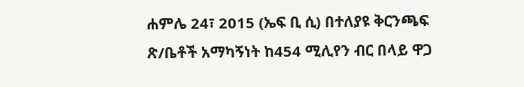ሐምሌ 24፣ 2015 (ኤፍ ቢ ሲ) በተለያዩ ቅርንጫፍ ጽ/ቤቶች አማካኝነት ከ454 ሚሊየን ብር በላይ ዋጋ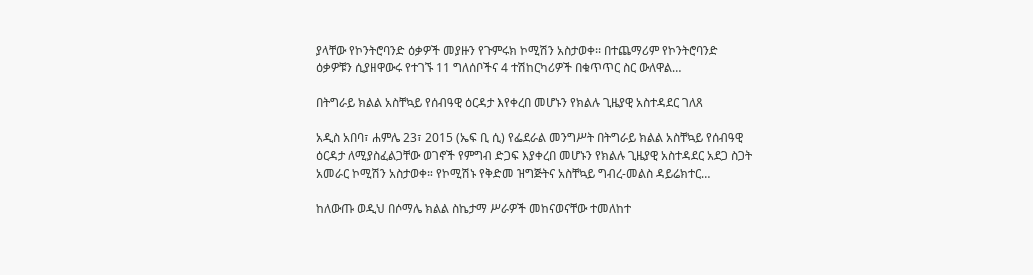ያላቸው የኮንትሮባንድ ዕቃዎች መያዙን የጉምሩክ ኮሚሽን አስታወቀ፡፡ በተጨማሪም የኮንትሮባንድ ዕቃዎቹን ሲያዘዋውሩ የተገኙ 11 ግለሰቦችና 4 ተሽከርካሪዎች በቁጥጥር ስር ውለዋል…

በትግራይ ክልል አስቸኳይ የሰብዓዊ ዕርዳታ እየቀረበ መሆኑን የክልሉ ጊዜያዊ አስተዳደር ገለጸ

አዲስ አበባ፣ ሐምሌ 23፣ 2015 (ኤፍ ቢ ሲ) የፌደራል መንግሥት በትግራይ ክልል አስቸኳይ የሰብዓዊ ዕርዳታ ለሚያስፈልጋቸው ወገኖች የምግብ ድጋፍ እያቀረበ መሆኑን የክልሉ ጊዜያዊ አስተዳደር አደጋ ስጋት አመራር ኮሚሽን አስታወቀ። የኮሚሽኑ የቅድመ ዝግጅትና አስቸኳይ ግብረ-መልስ ዳይሬክተር…

ከለውጡ ወዲህ በሶማሌ ክልል ስኬታማ ሥራዎች መከናወናቸው ተመለከተ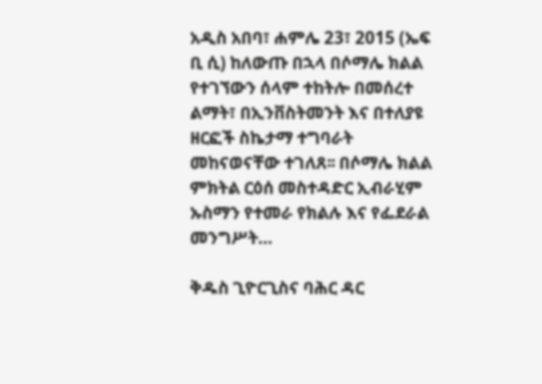አዲስ አበባ፣ ሐምሌ 23፣ 2015 (ኤፍ ቢ ሲ) ከለውጡ በኋላ በሶማሌ ክልል የተገኘውን ሰላም ተከትሎ በመሰረተ ልማት፣ በኢንቨስትመንት እና በተለያዩ ዘርፎች ስኬታማ ተግባራት መከናወናቸው ተገለጸ፡፡ በሶማሌ ክልል ምክትል ርዕሰ መስተዳድር ኢብራሂም ኡስማን የተመራ የክልሉ እና የፌደራል መንግሥት…

ቅዱስ ጊዮርጊስና ባሕር ዳር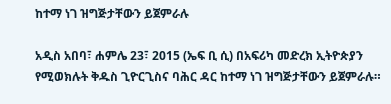ከተማ ነገ ዝግጅታቸውን ይጀምራሉ

አዲስ አበባ፣ ሐምሌ 23፣ 2015 (ኤፍ ቢ ሲ) በአፍሪካ መድረክ ኢትዮጵያን የሚወክሉት ቅዱስ ጊዮርጊስና ባሕር ዳር ከተማ ነገ ዝግጅታቸውን ይጀምራሉ።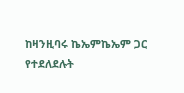ከዛንዚባሩ ኬኤምኬኤም ጋር የተደለደሉት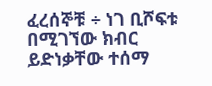ፈረሰኞቹ ÷ ነገ ቢሾፍቱ በሚገኘው ክብር ይድነቃቸው ተሰማ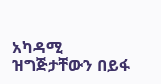አካዳሚ ዝግጅታቸውን በይፋ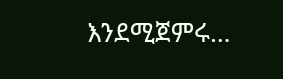እንደሚጀምሩ…